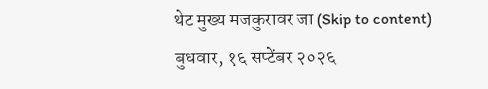थेट मुख्य मजकुरावर जा (Skip to content)
बुधवार, १६ सप्टेंबर २०२६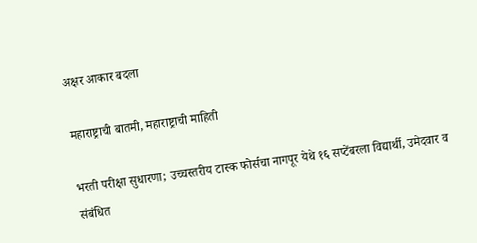अक्षर आकार बदला

महाराष्ट्राची बातमी, महाराष्ट्राची माहिती

भरती परीक्षा सुधारणा; उच्चस्तरीय टास्क फोर्सचा नागपूर येथे १६ सप्टेंबरला विद्यार्थी, उमेदवार व संबंधित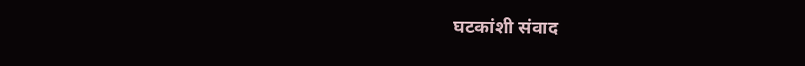घटकांशी संवाद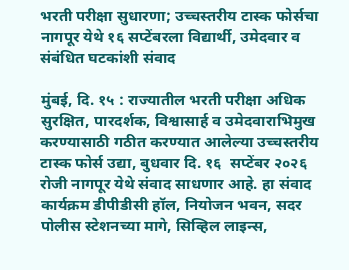भरती परीक्षा सुधारणा; उच्चस्तरीय टास्क फोर्सचा नागपूर येथे १६ सप्टेंबरला विद्यार्थी, उमेदवार व संबंधित घटकांशी संवाद

मुंबई, दि. १५ : राज्यातील भरती परीक्षा अधिक सुरक्षित, पारदर्शक, विश्वासार्ह व उमेदवाराभिमुख करण्यासाठी गठीत करण्यात आलेल्या उच्चस्तरीय टास्क फोर्स उद्या, बुधवार दि. १६  सप्टेंबर २०२६ रोजी नागपूर येथे संवाद साधणार आहे. हा संवाद कार्यक्रम डीपीडीसी हॉल, नियोजन भवन, सदर पोलीस स्टेशनच्या मागे, सिव्हिल लाइन्स,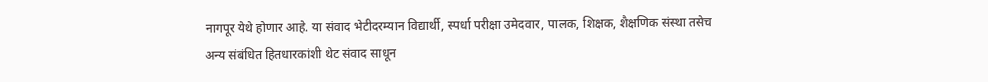नागपूर येथे होणार आहे. या संवाद भेटीदरम्यान विद्यार्थी, स्पर्धा परीक्षा उमेदवार, पालक, शिक्षक, शैक्षणिक संस्था तसेच अन्य संबंधित हितधारकांशी थेट संवाद साधून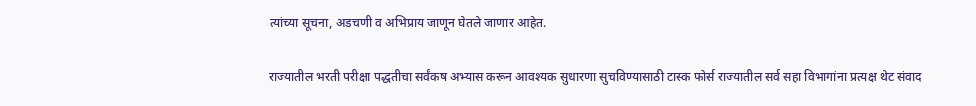त्यांच्या सूचना, अडचणी व अभिप्राय जाणून घेतले जाणार आहेत.

राज्यातील भरती परीक्षा पद्धतीचा सर्वंकष अभ्यास करून आवश्यक सुधारणा सुचविण्यासाठी टास्क फोर्स राज्यातील सर्व सहा विभागांना प्रत्यक्ष ‍थेट संवाद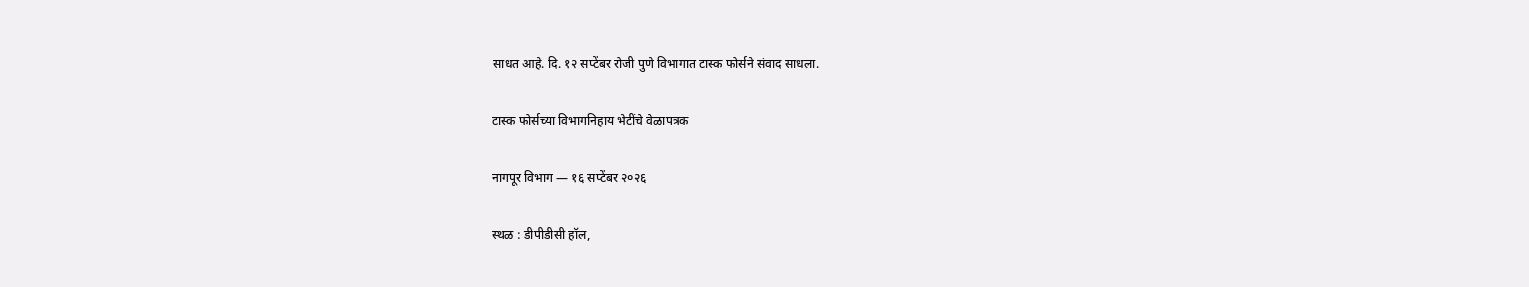साधत आहे. दि. १२ सप्टेंबर रोजी पुणे विभागात टास्क फोर्सने संवाद साधला.

टास्क फोर्सच्या विभागनिहाय भेटींचे वेळापत्रक

नागपूर विभाग — १६ सप्टेंबर २०२६

स्थळ : डीपीडीसी हॉल,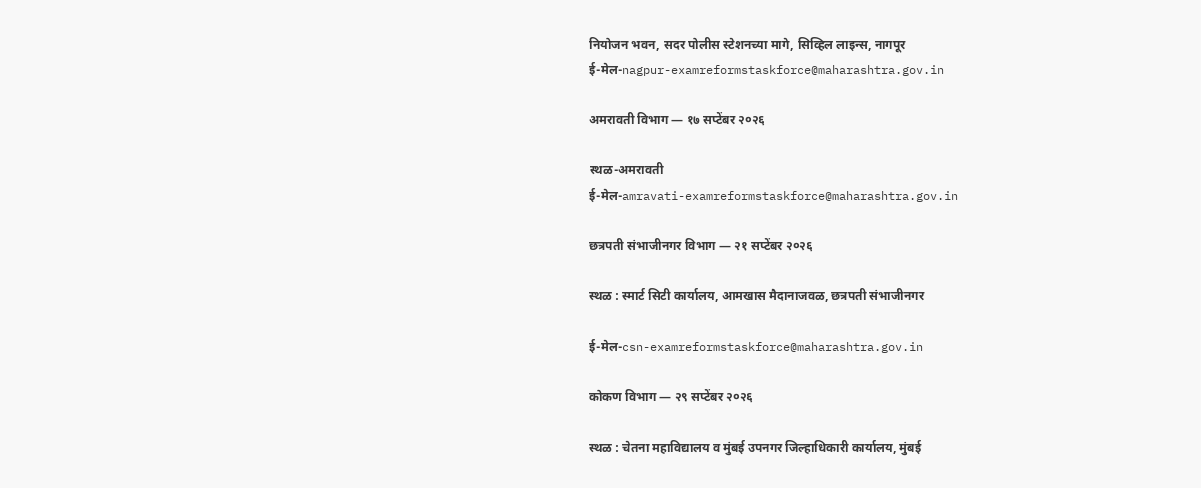नियोजन भवन, सदर पोलीस स्टेशनच्या मागे, सिव्हिल लाइन्स, नागपूर
ई-मेल-nagpur-examreformstaskforce@maharashtra.gov.in

अमरावती विभाग — १७ सप्टेंबर २०२६

स्थळ-अमरावती
ई-मेल-amravati-examreformstaskforce@maharashtra.gov.in

छत्रपती संभाजीनगर विभाग — २१ सप्टेंबर २०२६

स्थळ : स्मार्ट सिटी कार्यालय, आमखास मैदानाजवळ, छत्रपती संभाजीनगर

ई-मेल-csn-examreformstaskforce@maharashtra.gov.in

कोकण विभाग — २९ सप्टेंबर २०२६

स्थळ : चेतना महाविद्यालय व मुंबई उपनगर जिल्हाधिकारी कार्यालय, मुंबई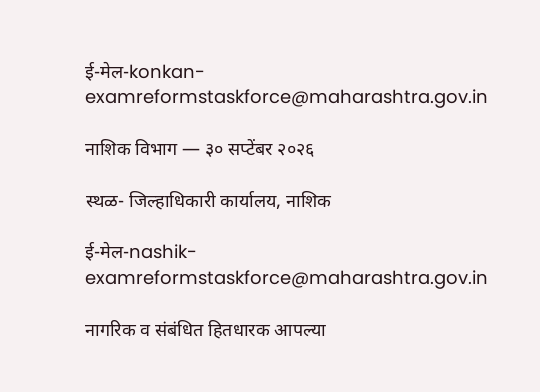ई-मेल-konkan-examreformstaskforce@maharashtra.gov.in

नाशिक विभाग — ३० सप्टेंबर २०२६

स्थळ- जिल्हाधिकारी कार्यालय, नाशिक

ई-मेल-nashik-examreformstaskforce@maharashtra.gov.in

नागरिक व संबंधित हितधारक आपल्या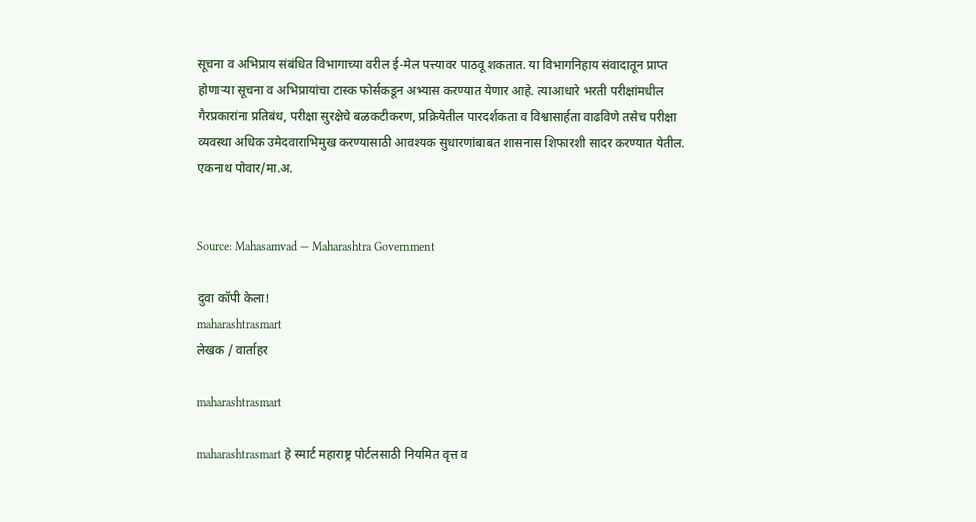सूचना व अभिप्राय संबंधित विभागाच्या वरील ई-मेल पत्त्यावर पाठवू शकतात. या विभागनिहाय संवादातून प्राप्त होणाऱ्या सूचना व अभिप्रायांचा टास्क फोर्सकडून अभ्यास करण्यात येणार आहे. त्याआधारे भरती परीक्षांमधील गैरप्रकारांना प्रतिबंध, परीक्षा सुरक्षेचे बळकटीकरण, प्रक्रियेतील पारदर्शकता व विश्वासार्हता वाढविणे तसेच परीक्षा व्यवस्था अधिक उमेदवाराभिमुख करण्यासाठी आवश्यक सुधारणांबाबत शासनास शिफारशी सादर करण्यात येतील.
एकनाथ पोवार/मा.अ.


Source: Mahasamvad — Maharashtra Government

दुवा कॉपी केला!
maharashtrasmart
लेखक / वार्ताहर

maharashtrasmart

maharashtrasmart हे स्मार्ट महाराष्ट्र पोर्टलसाठी नियमित वृत्त व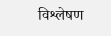विश्लेषण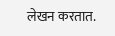लेखन करतात.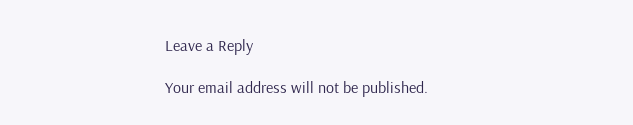Leave a Reply

Your email address will not be published.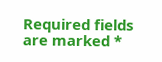Required fields are marked *